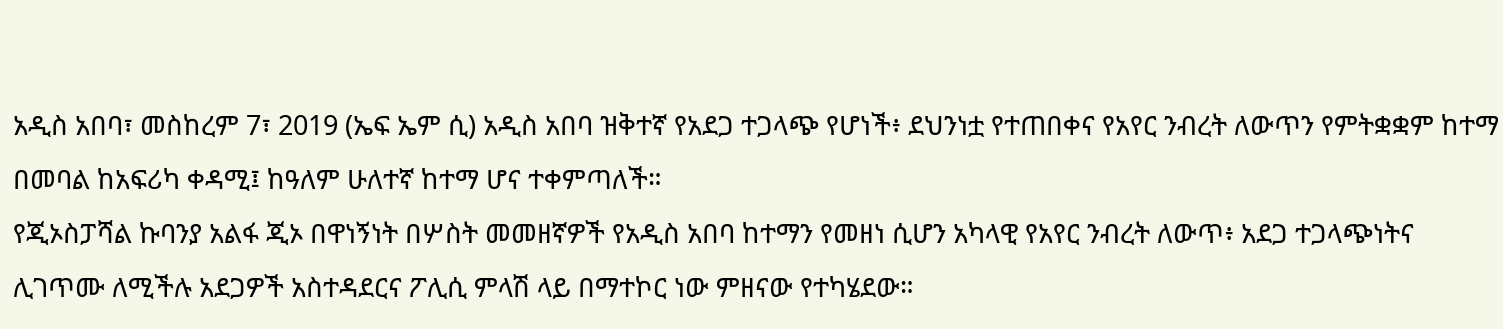አዲስ አበባ፣ መስከረም 7፣ 2019 (ኤፍ ኤም ሲ) አዲስ አበባ ዝቅተኛ የአደጋ ተጋላጭ የሆነች፥ ደህንነቷ የተጠበቀና የአየር ንብረት ለውጥን የምትቋቋም ከተማ በመባል ከአፍሪካ ቀዳሚ፤ ከዓለም ሁለተኛ ከተማ ሆና ተቀምጣለች።
የጂኦስፓሻል ኩባንያ አልፋ ጂኦ በዋነኝነት በሦስት መመዘኛዎች የአዲስ አበባ ከተማን የመዘነ ሲሆን አካላዊ የአየር ንብረት ለውጥ፥ አደጋ ተጋላጭነትና ሊገጥሙ ለሚችሉ አደጋዎች አስተዳደርና ፖሊሲ ምላሽ ላይ በማተኮር ነው ምዘናው የተካሄደው።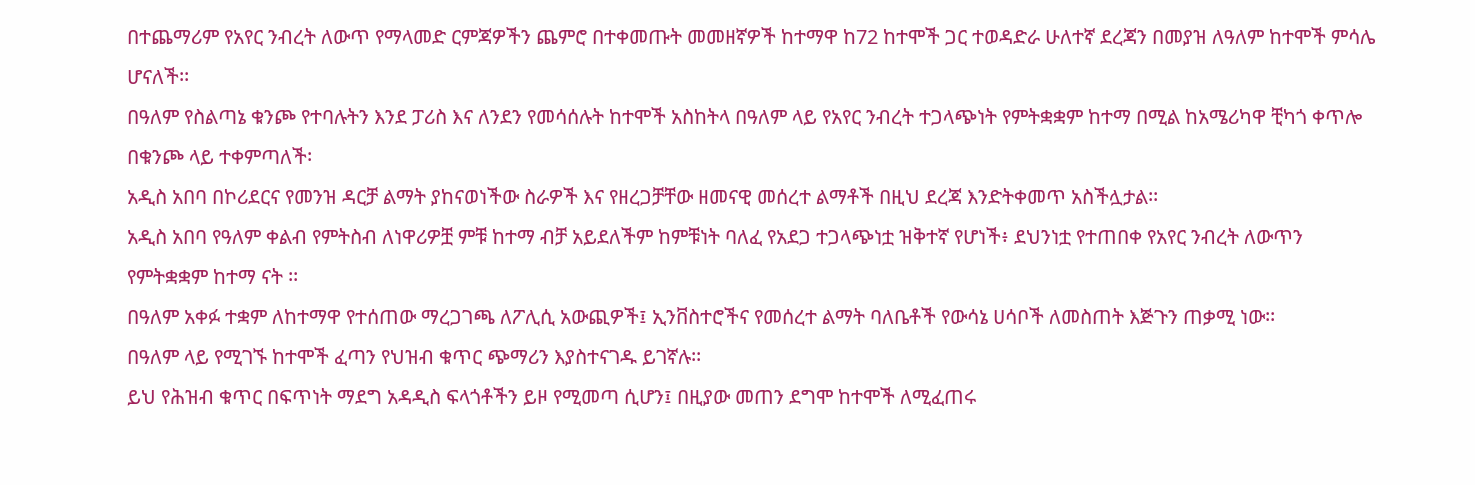በተጨማሪም የአየር ንብረት ለውጥ የማላመድ ርምጃዎችን ጨምሮ በተቀመጡት መመዘኛዎች ከተማዋ ከ72 ከተሞች ጋር ተወዳድራ ሁለተኛ ደረጃን በመያዝ ለዓለም ከተሞች ምሳሌ ሆናለች፡፡
በዓለም የስልጣኔ ቁንጮ የተባሉትን እንደ ፓሪስ እና ለንደን የመሳሰሉት ከተሞች አስከትላ በዓለም ላይ የአየር ንብረት ተጋላጭነት የምትቋቋም ከተማ በሚል ከአሜሪካዋ ቺካጎ ቀጥሎ በቁንጮ ላይ ተቀምጣለች፡
አዲስ አበባ በኮሪደርና የመንዝ ዳርቻ ልማት ያከናወነችው ስራዎች እና የዘረጋቻቸው ዘመናዊ መሰረተ ልማቶች በዚህ ደረጃ እንድትቀመጥ አስችሏታል፡፡
አዲስ አበባ የዓለም ቀልብ የምትስብ ለነዋሪዎቿ ምቹ ከተማ ብቻ አይደለችም ከምቹነት ባለፈ የአደጋ ተጋላጭነቷ ዝቅተኛ የሆነች፥ ደህንነቷ የተጠበቀ የአየር ንብረት ለውጥን የምትቋቋም ከተማ ናት ፡፡
በዓለም አቀፉ ተቋም ለከተማዋ የተሰጠው ማረጋገጫ ለፖሊሲ አውጪዎች፤ ኢንቨስተሮችና የመሰረተ ልማት ባለቤቶች የውሳኔ ሀሳቦች ለመስጠት እጅጉን ጠቃሚ ነው፡፡
በዓለም ላይ የሚገኙ ከተሞች ፈጣን የህዝብ ቁጥር ጭማሪን እያስተናገዱ ይገኛሉ፡፡
ይህ የሕዝብ ቁጥር በፍጥነት ማደግ አዳዲስ ፍላጎቶችን ይዞ የሚመጣ ሲሆን፤ በዚያው መጠን ደግሞ ከተሞች ለሚፈጠሩ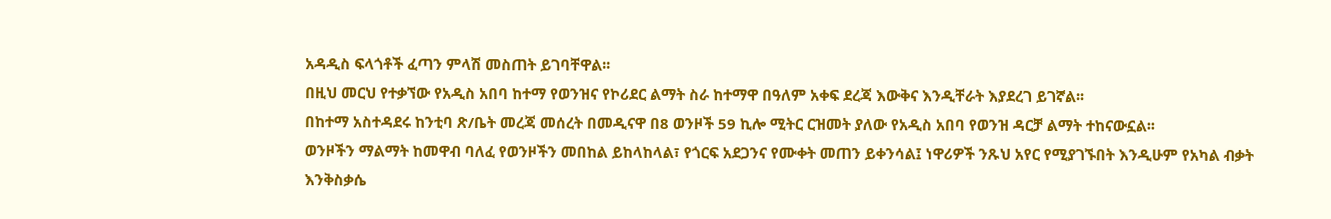አዳዲስ ፍላጎቶች ፈጣን ምላሽ መስጠት ይገባቸዋል፡፡
በዚህ መርህ የተቃኘው የአዲስ አበባ ከተማ የወንዝና የኮሪደር ልማት ስራ ከተማዋ በዓለም አቀፍ ደረጃ እውቅና እንዲቸራት እያደረገ ይገኛል፡፡
በከተማ አስተዳደሩ ከንቲባ ጽ/ቤት መረጃ መሰረት በመዲናዋ በ8 ወንዞች 59 ኪሎ ሚትር ርዝመት ያለው የአዲስ አበባ የወንዝ ዳርቻ ልማት ተከናውኗል፡፡
ወንዞችን ማልማት ከመዋብ ባለፈ የወንዞችን መበከል ይከላከላል፣ የጎርፍ አደጋንና የሙቀት መጠን ይቀንሳል፤ ነዋሪዎች ንጹህ አየር የሚያገኙበት እንዲሁም የአካል ብቃት እንቅስቃሴ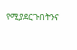የሚያደርጉበትንና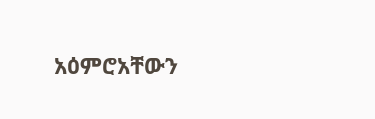አዕምሮአቸውን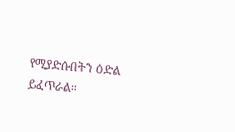የሚያድሱበትን ዕድል ይፈጥራል።